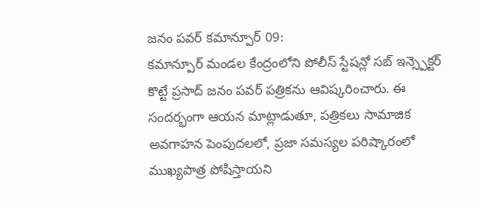జనం పవర్ కమాన్పూర్ 09:
కమాన్పూర్ మండల కేంద్రంలోని పోలీస్ స్టేషన్లో సబ్ ఇన్స్పెక్టర్ కొట్టే ప్రసాద్ జనం పవర్ పత్రికను ఆవిష్కరించారు. ఈ సందర్భంగా ఆయన మాట్లాడుతూ, పత్రికలు సామాజిక అవగాహన పెంపుదలలో, ప్రజా సమస్యల పరిష్కారంలో ముఖ్యపాత్ర పోషిస్తాయని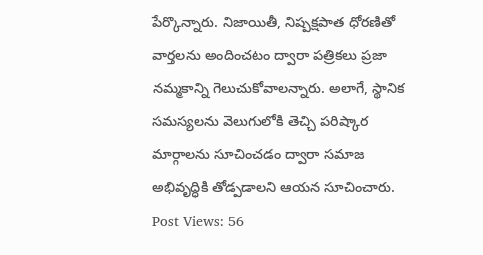పేర్కొన్నారు. నిజాయితీ, నిష్పక్షపాత ధోరణితో వార్తలను అందించటం ద్వారా పత్రికలు ప్రజా నమ్మకాన్ని గెలుచుకోవాలన్నారు. అలాగే, స్థానిక సమస్యలను వెలుగులోకి తెచ్చి పరిష్కార మార్గాలను సూచించడం ద్వారా సమాజ అభివృద్ధికి తోడ్పడాలని ఆయన సూచించారు.
Post Views: 56